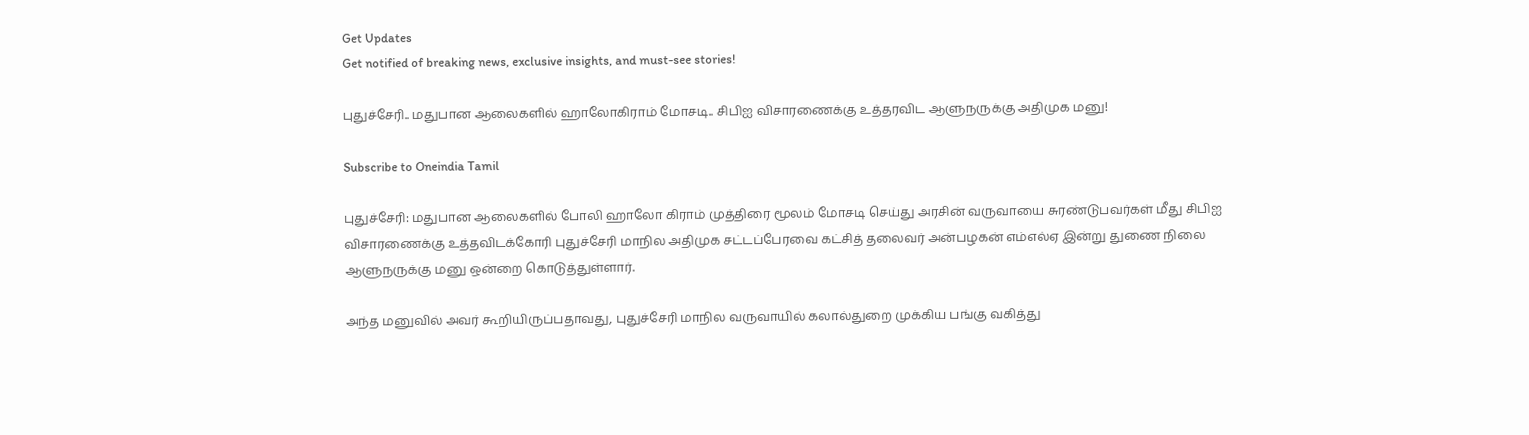Get Updates
Get notified of breaking news, exclusive insights, and must-see stories!

புதுச்சேரி.. மதுபான ஆலைகளில் ஹாலோகிராம் மோசடி.. சிபிஐ விசாரணைக்கு உத்தரவிட ஆளுநருக்கு அதிமுக மனு!

Subscribe to Oneindia Tamil

புதுச்சேரி: மதுபான ஆலைகளில் போலி ஹாலோ கிராம் முத்திரை மூலம் மோசடி செய்து அரசின் வருவாயை சுரண்டுபவர்கள் மீது சிபிஐ விசாரணைக்கு உத்தவிடக்கோரி புதுச்சேரி மாநில அதிமுக சட்டப்பேரவை கட்சித் தலைவர் அன்பழகன் எம்எல்ஏ இன்று துணை நிலை ஆளுநருக்கு மனு ஒன்றை கொடுத்துள்ளார்.

அந்த மனுவில் அவர் கூறியிருப்பதாவது, புதுச்சேரி மாநில வருவாயில் கலால்துறை முக்கிய பங்கு வகித்து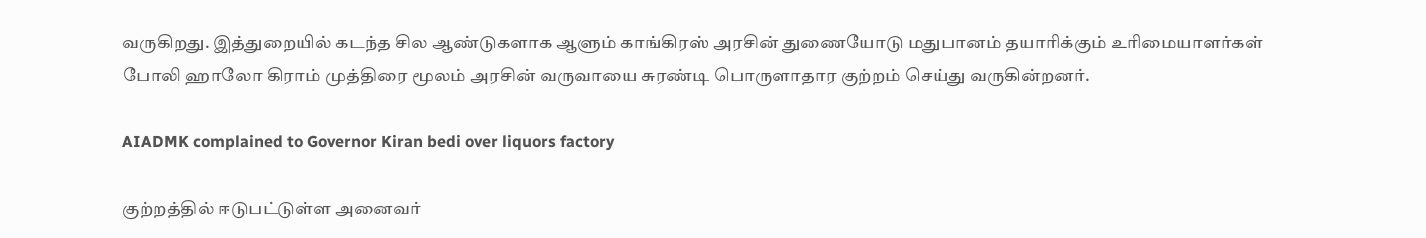வருகிறது. இத்துறையில் கடந்த சில ஆண்டுகளாக ஆளும் காங்கிரஸ் அரசின் துணையோடு மதுபானம் தயாரிக்கும் உரிமையாளர்கள் போலி ஹாலோ கிராம் முத்திரை மூலம் அரசின் வருவாயை சுரண்டி பொருளாதார குற்றம் செய்து வருகின்றனர்.

AIADMK complained to Governor Kiran bedi over liquors factory

குற்றத்தில் ஈடுபட்டுள்ள அனைவர்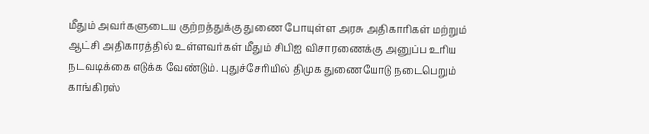மீதும் அவர்களுடைய குற்றத்துக்கு துணை போயுள்ள அரசு அதிகாரிகள் மற்றும் ஆட்சி அதிகாரத்தில் உள்ளவர்கள் மீதும் சிபிஐ விசாரணைக்கு அனுப்ப உரிய நடவடிக்கை எடுக்க வேண்டும். புதுச்சேரியில் திமுக துணையோடு நடைபெறும் காங்கிரஸ்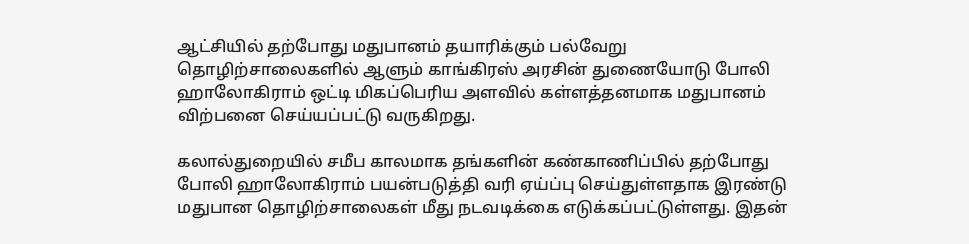ஆட்சியில் தற்போது மதுபானம் தயாரிக்கும் பல்வேறு தொழிற்சாலைகளில் ஆளும் காங்கிரஸ் அரசின் துணையோடு போலி ஹாலோகிராம் ஒட்டி மிகப்பெரிய அளவில் கள்ளத்தனமாக மதுபானம் விற்பனை செய்யப்பட்டு வருகிறது.

கலால்துறையில் சமீப காலமாக தங்களின் கண்காணிப்பில் தற்போது போலி ஹாலோகிராம் பயன்படுத்தி வரி ஏய்ப்பு செய்துள்ளதாக இரண்டு மதுபான தொழிற்சாலைகள் மீது நடவடிக்கை எடுக்கப்பட்டுள்ளது. இதன்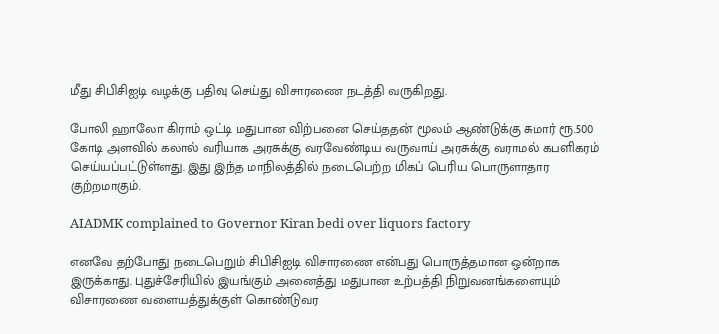மீது சிபிசிஐடி வழக்கு பதிவு செய்து விசாரணை நடத்தி வருகிறது.

போலி ஹாலோ கிராம் ஒட்டி மதுபான விற்பனை செய்ததன் மூலம் ஆண்டுக்கு சுமார் ரூ.500 கோடி அளவில் கலால் வரியாக அரசுக்கு வரவேண்டிய வருவாய் அரசுக்கு வராமல் கபளிகரம் செய்யப்பட்டுள்ளது. இது இந்த மாநிலத்தில் நடைபெற்ற மிகப் பெரிய பொருளாதார குற்றமாகும்.

AIADMK complained to Governor Kiran bedi over liquors factory

எனவே தற்போது நடைபெறும் சிபிசிஐடி விசாரணை என்பது பொருத்தமான ஒன்றாக இருக்காது. புதுச்சேரியில் இயங்கும் அனைத்து மதுபான உற்பத்தி நிறுவனங்களையும் விசாரணை வளையத்துக்குள் கொண்டுவர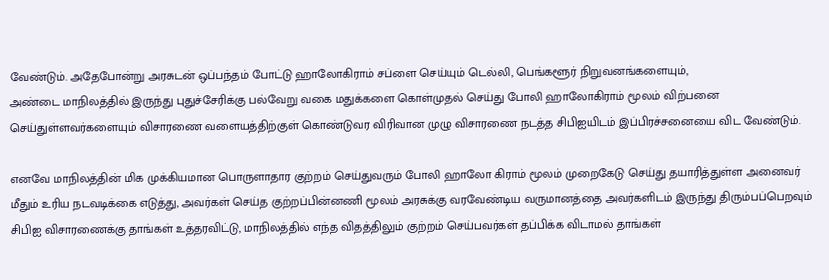வேண்டும். அதேபோன்று அரசுடன் ஒப்பந்தம் போட்டு ஹாலோகிராம் சப்ளை செய்யும் டெல்லி, பெங்களூர் நிறுவனங்களையும்,
அண்டை மாநிலத்தில் இருந்து புதுச்சேரிக்கு பல்வேறு வகை மதுக்களை கொள்முதல் செய்து போலி ஹாலோகிராம் மூலம் விற்பனை செய்துள்ளவர்களையும் விசாரணை வளையத்திற்குள் கொண்டுவர விரிவான முழு விசாரணை நடத்த சிபிஐயிடம் இப்பிரச்சனையை விட வேண்டும்.

எனவே மாநிலத்தின் மிக முக்கியமான பொருளாதார குற்றம் செய்துவரும் போலி ஹாலோ கிராம் மூலம் முறைகேடு செய்து தயாரித்துள்ள அனைவர் மீதும் உரிய நடவடிக்கை எடுத்து, அவர்கள் செய்த குற்றப்பின்னணி மூலம் அரசுக்கு வரவேண்டிய வருமானத்தை அவர்களிடம் இருந்து திரும்பப்பெறவும் சிபிஐ விசாரணைக்கு தாங்கள் உத்தரவிட்டு, மாநிலத்தில் எந்த விதத்திலும் குற்றம் செய்பவர்கள் தப்பிக்க விடாமல் தாங்கள்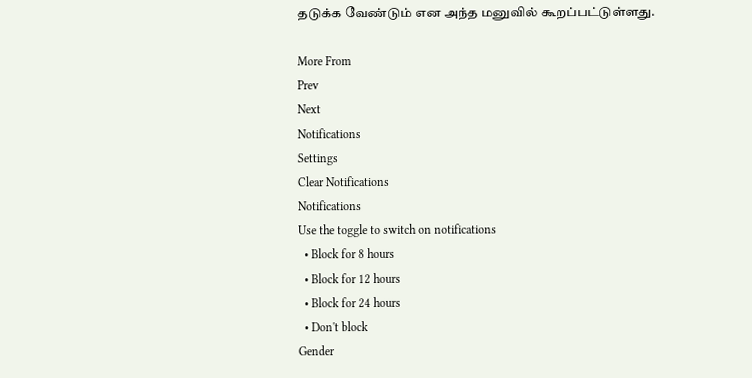தடுக்க வேண்டும் என அந்த மனுவில் கூறப்பட்டுள்ளது.

More From
Prev
Next
Notifications
Settings
Clear Notifications
Notifications
Use the toggle to switch on notifications
  • Block for 8 hours
  • Block for 12 hours
  • Block for 24 hours
  • Don't block
Gender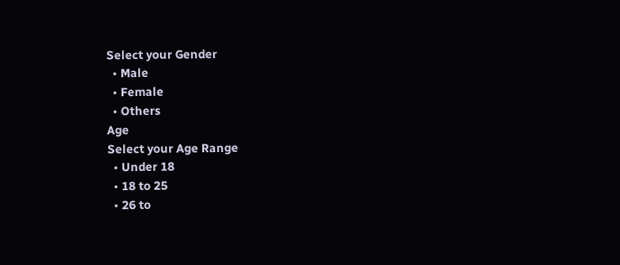Select your Gender
  • Male
  • Female
  • Others
Age
Select your Age Range
  • Under 18
  • 18 to 25
  • 26 to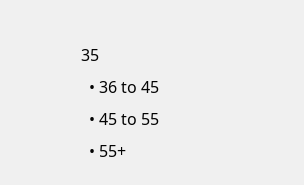35
  • 36 to 45
  • 45 to 55
  • 55+